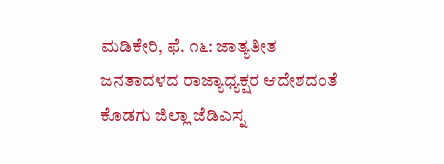ಮಡಿಕೇರಿ, ಫೆ. ೧೬: ಜಾತ್ಯತೀತ ಜನತಾದಳದ ರಾಜ್ಯಾಧ್ಯಕ್ಷರ ಆದೇಶದಂತೆ ಕೊಡಗು ಜಿಲ್ಲಾ ಜೆಡಿಎಸ್ನ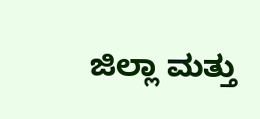ಜಿಲ್ಲಾ ಮತ್ತು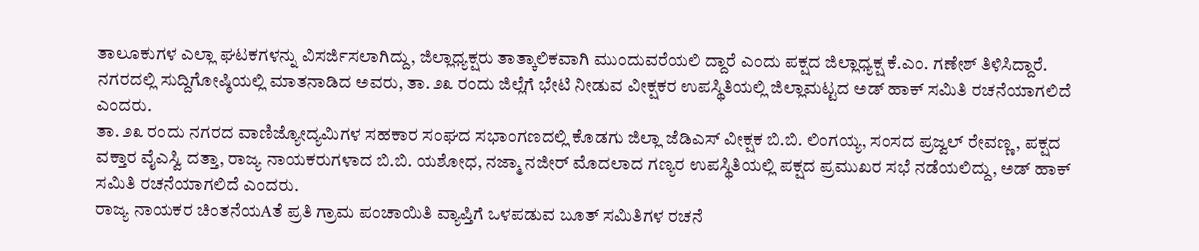ತಾಲೂಕುಗಳ ಎಲ್ಲಾ ಘಟಕಗಳನ್ನು ವಿಸರ್ಜಿಸಲಾಗಿದ್ದು, ಜಿಲ್ಲಾಧ್ಯಕ್ಷರು ತಾತ್ಕಾಲಿಕವಾಗಿ ಮುಂದುವರೆಯಲಿ ದ್ದಾರೆ ಎಂದು ಪಕ್ಷದ ಜಿಲ್ಲಾಧ್ಯಕ್ಷ ಕೆ.ಎಂ. ಗಣೇಶ್ ತಿಳಿಸಿದ್ದಾರೆ.
ನಗರದಲ್ಲಿ ಸುದ್ದಿಗೋಷ್ಠಿಯಲ್ಲಿ ಮಾತನಾಡಿದ ಅವರು, ತಾ. ೨೩ ರಂದು ಜಿಲ್ಲೆಗೆ ಭೇಟಿ ನೀಡುವ ವೀಕ್ಷಕರ ಉಪಸ್ಥಿತಿಯಲ್ಲಿ ಜಿಲ್ಲಾಮಟ್ಟದ ಅಡ್ ಹಾಕ್ ಸಮಿತಿ ರಚನೆಯಾಗಲಿದೆ ಎಂದರು.
ತಾ. ೨೩ ರಂದು ನಗರದ ವಾಣಿಜ್ಯೋದ್ಯಮಿಗಳ ಸಹಕಾರ ಸಂಘದ ಸಭಾಂಗಣದಲ್ಲಿ ಕೊಡಗು ಜಿಲ್ಲಾ ಜೆಡಿಎಸ್ ವೀಕ್ಷಕ ಬಿ.ಬಿ. ಲಿಂಗಯ್ಯ, ಸಂಸದ ಪ್ರಜ್ವಲ್ ರೇವಣ್ಣ, ಪಕ್ಷದ ವಕ್ತಾರ ವೈಎಸ್ವಿ ದತ್ತಾ, ರಾಜ್ಯ ನಾಯಕರುಗಳಾದ ಬಿ.ಬಿ. ಯಶೋಧ, ನಜ್ಮಾ ನಜೀರ್ ಮೊದಲಾದ ಗಣ್ಯರ ಉಪಸ್ಥಿತಿಯಲ್ಲಿ ಪಕ್ಷದ ಪ್ರಮುಖರ ಸಭೆ ನಡೆಯಲಿದ್ದು, ಅಡ್ ಹಾಕ್ ಸಮಿತಿ ರಚನೆಯಾಗಲಿದೆ ಎಂದರು.
ರಾಜ್ಯ ನಾಯಕರ ಚಿಂತನೆಯAತೆ ಪ್ರತಿ ಗ್ರಾಮ ಪಂಚಾಯಿತಿ ವ್ಯಾಪ್ತಿಗೆ ಒಳಪಡುವ ಬೂತ್ ಸಮಿತಿಗಳ ರಚನೆ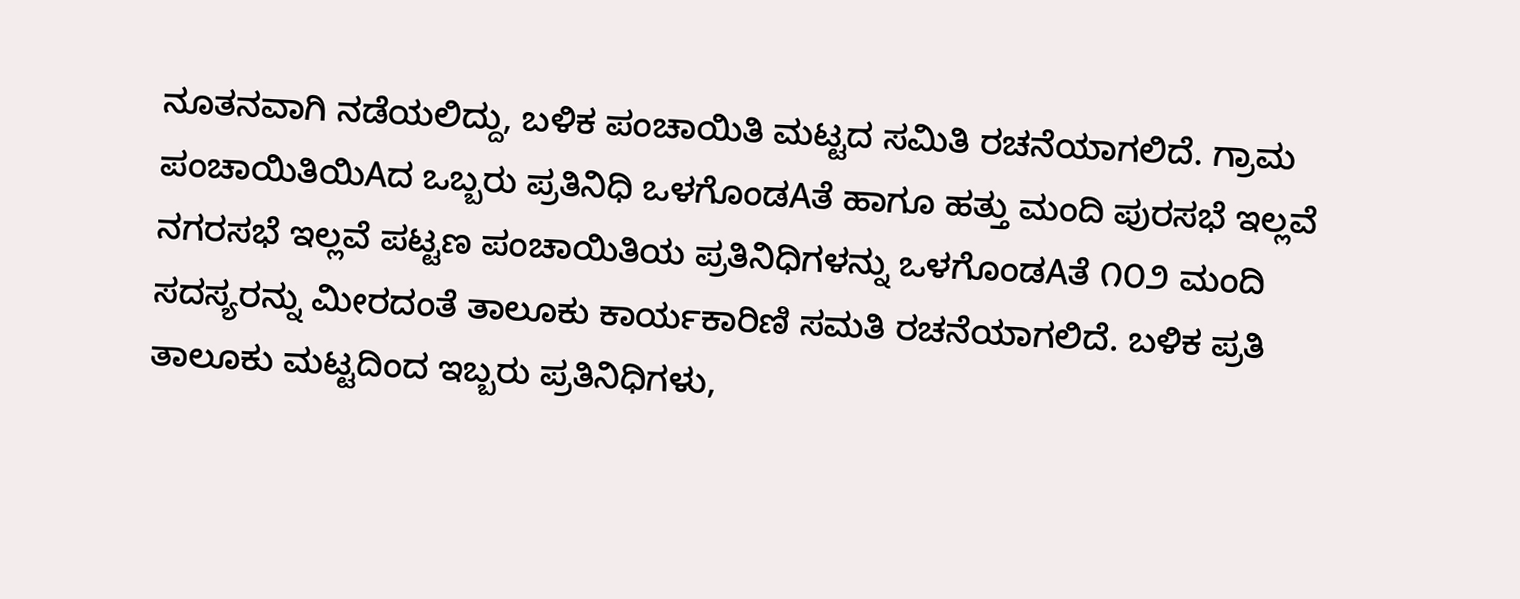ನೂತನವಾಗಿ ನಡೆಯಲಿದ್ದು, ಬಳಿಕ ಪಂಚಾಯಿತಿ ಮಟ್ಟದ ಸಮಿತಿ ರಚನೆಯಾಗಲಿದೆ. ಗ್ರಾಮ ಪಂಚಾಯಿತಿಯಿAದ ಒಬ್ಬರು ಪ್ರತಿನಿಧಿ ಒಳಗೊಂಡAತೆ ಹಾಗೂ ಹತ್ತು ಮಂದಿ ಪುರಸಭೆ ಇಲ್ಲವೆ ನಗರಸಭೆ ಇಲ್ಲವೆ ಪಟ್ಟಣ ಪಂಚಾಯಿತಿಯ ಪ್ರತಿನಿಧಿಗಳನ್ನು ಒಳಗೊಂಡAತೆ ೧೦೨ ಮಂದಿ ಸದಸ್ಯರನ್ನು ಮೀರದಂತೆ ತಾಲೂಕು ಕಾರ್ಯಕಾರಿಣಿ ಸಮತಿ ರಚನೆಯಾಗಲಿದೆ. ಬಳಿಕ ಪ್ರತಿ ತಾಲೂಕು ಮಟ್ಟದಿಂದ ಇಬ್ಬರು ಪ್ರತಿನಿಧಿಗಳು,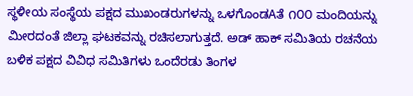ಸ್ಥಳೀಯ ಸಂಸ್ಥೆಯ ಪಕ್ಷದ ಮುಖಂಡರುಗಳನ್ನು ಒಳಗೊಂಡAತೆ ೧೦೦ ಮಂದಿಯನ್ನು ಮೀರದಂತೆ ಜಿಲ್ಲಾ ಘಟಕವನ್ನು ರಚಿಸಲಾಗುತ್ತದೆ. ಅಡ್ ಹಾಕ್ ಸಮಿತಿಯ ರಚನೆಯ ಬಳಿಕ ಪಕ್ಷದ ವಿವಿಧ ಸಮಿತಿಗಳು ಒಂದೆರಡು ತಿಂಗಳ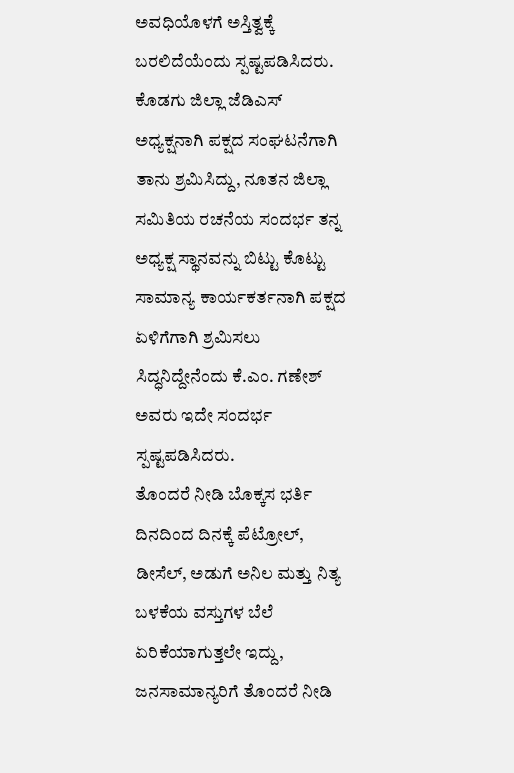ಅವಧಿಯೊಳಗೆ ಅಸ್ತಿತ್ವಕ್ಕೆ ಬರಲಿದೆಯೆಂದು ಸ್ಪಷ್ಟಪಡಿಸಿದರು.
ಕೊಡಗು ಜಿಲ್ಲಾ ಜೆಡಿಎಸ್ ಅಧ್ಯಕ್ಷನಾಗಿ ಪಕ್ಷದ ಸಂಘಟನೆಗಾಗಿ ತಾನು ಶ್ರಮಿಸಿದ್ದು, ನೂತನ ಜಿಲ್ಲಾ ಸಮಿತಿಯ ರಚನೆಯ ಸಂದರ್ಭ ತನ್ನ ಅಧ್ಯಕ್ಷ ಸ್ಥಾನವನ್ನು ಬಿಟ್ಟು ಕೊಟ್ಟು ಸಾಮಾನ್ಯ ಕಾರ್ಯಕರ್ತನಾಗಿ ಪಕ್ಷದ ಏಳಿಗೆಗಾಗಿ ಶ್ರಮಿಸಲು ಸಿದ್ಧನಿದ್ದೇನೆಂದು ಕೆ.ಎಂ. ಗಣೇಶ್ ಅವರು ಇದೇ ಸಂದರ್ಭ ಸ್ಪಷ್ಟಪಡಿಸಿದರು.
ತೊಂದರೆ ನೀಡಿ ಬೊಕ್ಕಸ ಭರ್ತಿ
ದಿನದಿಂದ ದಿನಕ್ಕೆ ಪೆಟ್ರೋಲ್, ಡೀಸೆಲ್, ಅಡುಗೆ ಅನಿಲ ಮತ್ತು ನಿತ್ಯ ಬಳಕೆಯ ವಸ್ತುಗಳ ಬೆಲೆ ಏರಿಕೆಯಾಗುತ್ತಲೇ ಇದ್ದು, ಜನಸಾಮಾನ್ಯರಿಗೆ ತೊಂದರೆ ನೀಡಿ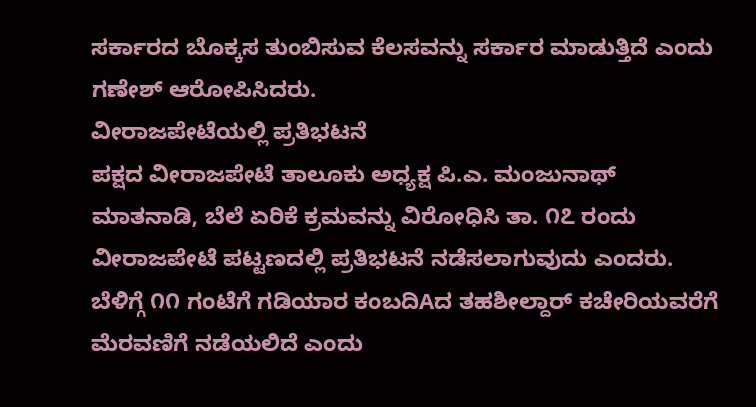ಸರ್ಕಾರದ ಬೊಕ್ಕಸ ತುಂಬಿಸುವ ಕೆಲಸವನ್ನು ಸರ್ಕಾರ ಮಾಡುತ್ತಿದೆ ಎಂದು ಗಣೇಶ್ ಆರೋಪಿಸಿದರು.
ವೀರಾಜಪೇಟೆಯಲ್ಲಿ ಪ್ರತಿಭಟನೆ
ಪಕ್ಷದ ವೀರಾಜಪೇಟೆ ತಾಲೂಕು ಅಧ್ಯಕ್ಷ ಪಿ.ಎ. ಮಂಜುನಾಥ್ ಮಾತನಾಡಿ, ಬೆಲೆ ಏರಿಕೆ ಕ್ರಮವನ್ನು ವಿರೋಧಿಸಿ ತಾ. ೧೭ ರಂದು ವೀರಾಜಪೇಟೆ ಪಟ್ಟಣದಲ್ಲಿ ಪ್ರತಿಭಟನೆ ನಡೆಸಲಾಗುವುದು ಎಂದರು. ಬೆಳಿಗ್ಗೆ ೧೧ ಗಂಟೆಗೆ ಗಡಿಯಾರ ಕಂಬದಿAದ ತಹಶೀಲ್ದಾರ್ ಕಚೇರಿಯವರೆಗೆ ಮೆರವಣಿಗೆ ನಡೆಯಲಿದೆ ಎಂದು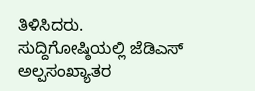ತಿಳಿಸಿದರು.
ಸುದ್ದಿಗೋಷ್ಠಿಯಲ್ಲಿ ಜೆಡಿಎಸ್ ಅಲ್ಪಸಂಖ್ಯಾತರ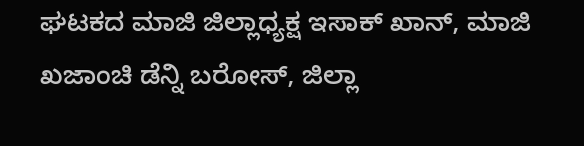ಘಟಕದ ಮಾಜಿ ಜಿಲ್ಲಾಧ್ಯಕ್ಷ ಇಸಾಕ್ ಖಾನ್, ಮಾಜಿ ಖಜಾಂಚಿ ಡೆನ್ನಿ ಬರೋಸ್, ಜಿಲ್ಲಾ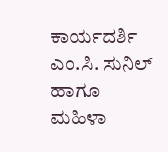ಕಾರ್ಯದರ್ಶಿ ಎಂ.ಸಿ. ಸುನಿಲ್ ಹಾಗೂ ಮಹಿಳಾ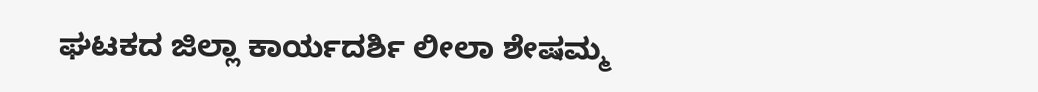ಘಟಕದ ಜಿಲ್ಲಾ ಕಾರ್ಯದರ್ಶಿ ಲೀಲಾ ಶೇಷಮ್ಮ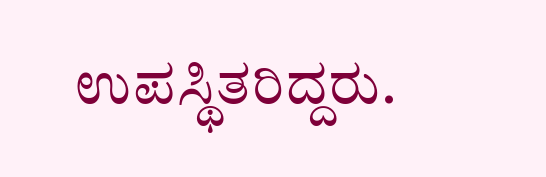ಉಪಸ್ಥಿತರಿದ್ದರು.